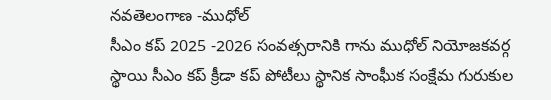నవతెలంగాణ -ముధోల్
సీఎం కప్ 2025 -2026 సంవత్సరానికి గాను ముధోల్ నియోజకవర్గ స్థాయి సీఎం కప్ క్రీడా కప్ పోటీలు స్థానిక సాంఘీక సంక్షేమ గురుకుల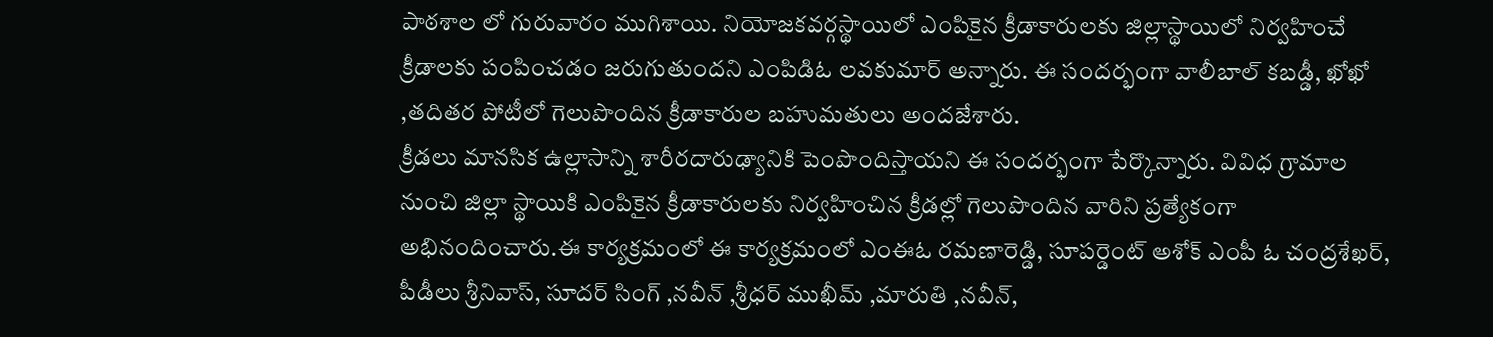పాఠశాల లో గురువారం ముగిశాయి. నియోజకవర్గస్థాయిలో ఎంపికైన క్రీడాకారులకు జిల్లాస్థాయిలో నిర్వహించే క్రీడాలకు పంపించడం జరుగుతుందని ఎంపిడిఓ లవకుమార్ అన్నారు. ఈ సందర్భంగా వాలీబాల్ కబడ్డీ, ఖోఖో ,తదితర పోటీలో గెలుపొందిన క్రీడాకారుల బహుమతులు అందజేశారు.
క్రీడలు మానసిక ఉల్లాసాన్ని శారీరదారుఢ్యానికి పెంపొందిస్తాయని ఈ సందర్భంగా పేర్కొన్నారు. వివిధ గ్రామాల నుంచి జిల్లా స్థాయికి ఎంపికైన క్రీడాకారులకు నిర్వహించిన క్రీడల్లో గెలుపొందిన వారిని ప్రత్యేకంగా అభినందించారు.ఈ కార్యక్రమంలో ఈ కార్యక్రమంలో ఎంఈఓ రమణారెడ్డి, సూపర్డెంట్ అశోక్ ఎంపీ ఓ చంద్రశేఖర్, పీడీలు శ్రీనివాస్, సూదర్ సింగ్ ,నవీన్ ,శ్రీధర్ ముఖీమ్ ,మారుతి ,నవీన్,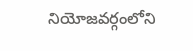నియోజవర్గంలోని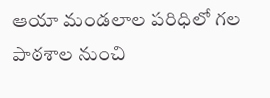ఆయా మండలాల పరిధిలో గల పాఠశాల నుంచి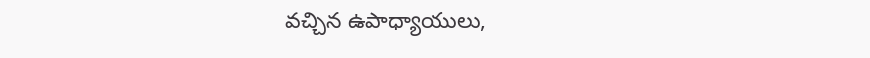వచ్చిన ఉపాధ్యాయులు,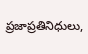ప్రజాప్రతినిధులు,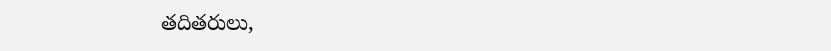తదితరులు,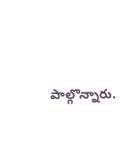పాల్గొన్నారు.